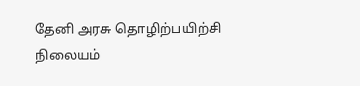தேனி அரசு தொழிற்பயிற்சி நிலையம்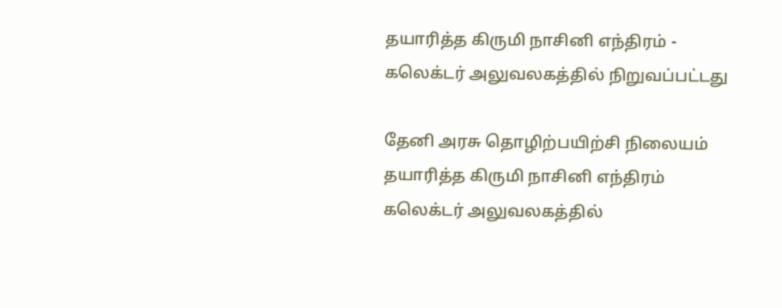தயாரித்த கிருமி நாசினி எந்திரம் - கலெக்டர் அலுவலகத்தில் நிறுவப்பட்டது

தேனி அரசு தொழிற்பயிற்சி நிலையம் தயாரித்த கிருமி நாசினி எந்திரம் கலெக்டர் அலுவலகத்தில்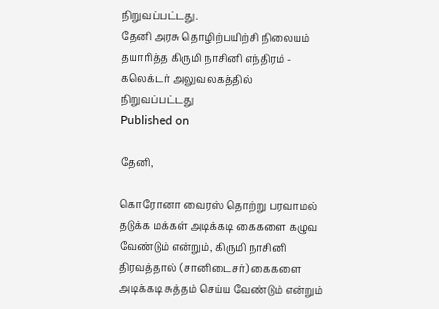நிறுவப்பட்டது.
தேனி அரசு தொழிற்பயிற்சி நிலையம் தயாரித்த கிருமி நாசினி எந்திரம் - கலெக்டர் அலுவலகத்தில் நிறுவப்பட்டது
Published on

தேனி,

கொரோனா வைரஸ் தொற்று பரவாமல் தடுக்க மக்கள் அடிக்கடி கைகளை கழுவ வேண்டும் என்றும், கிருமி நாசினி திரவத்தால் (சானிடைசர்) கைகளை அடிக்கடி சுத்தம் செய்ய வேண்டும் என்றும்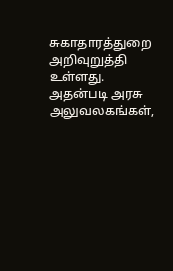சுகாதாரத்துறை அறிவுறுத்தி உள்ளது. அதன்படி அரசு அலுவலகங்கள்,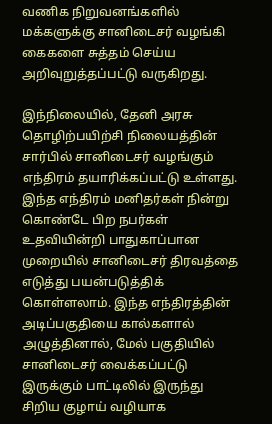வணிக நிறுவனங்களில் மக்களுக்கு சானிடைசர் வழங்கி கைகளை சுத்தம் செய்ய அறிவுறுத்தப்பட்டு வருகிறது.

இந்நிலையில், தேனி அரசு தொழிற்பயிற்சி நிலையத்தின் சார்பில் சானிடைசர் வழங்கும் எந்திரம் தயாரிக்கப்பட்டு உள்ளது. இந்த எந்திரம் மனிதர்கள் நின்று கொண்டே பிற நபர்கள் உதவியின்றி பாதுகாப்பான முறையில் சானிடைசர் திரவத்தை எடுத்து பயன்படுத்திக் கொள்ளலாம். இந்த எந்திரத்தின் அடிப்பகுதியை கால்களால் அழுத்தினால், மேல் பகுதியில் சானிடைசர் வைக்கப்பட்டு இருக்கும் பாட்டிலில் இருந்து சிறிய குழாய் வழியாக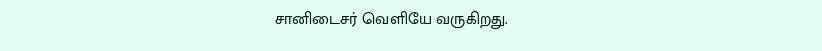சானிடைசர் வெளியே வருகிறது.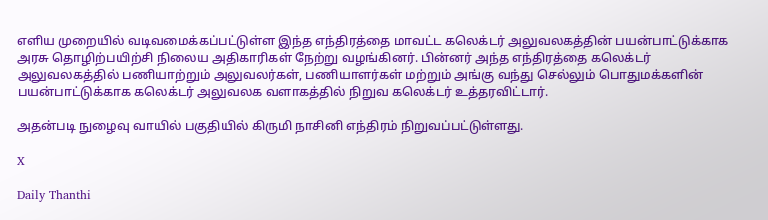எளிய முறையில் வடிவமைக்கப்பட்டுள்ள இந்த எந்திரத்தை மாவட்ட கலெக்டர் அலுவலகத்தின் பயன்பாட்டுக்காக அரசு தொழிற்பயிற்சி நிலைய அதிகாரிகள் நேற்று வழங்கினர். பின்னர் அந்த எந்திரத்தை கலெக்டர் அலுவலகத்தில் பணியாற்றும் அலுவலர்கள், பணியாளர்கள் மற்றும் அங்கு வந்து செல்லும் பொதுமக்களின் பயன்பாட்டுக்காக கலெக்டர் அலுவலக வளாகத்தில் நிறுவ கலெக்டர் உத்தரவிட்டார்.

அதன்படி நுழைவு வாயில் பகுதியில் கிருமி நாசினி எந்திரம் நிறுவப்பட்டுள்ளது.

X

Daily Thanthi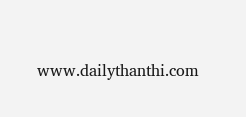www.dailythanthi.com